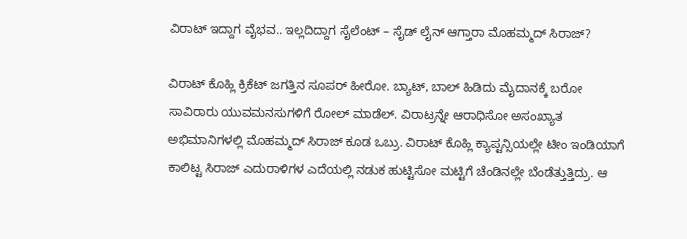ವಿರಾಟ್ ಇದ್ದಾಗ ವೈಭವ.. ಇಲ್ಲದಿದ್ದಾಗ ಸೈಲೆಂಟ್ – ಸೈಡ್ ಲೈನ್ ಆಗ್ತಾರಾ ಮೊಹಮ್ಮದ್ ಸಿರಾಜ್?

ವಿರಾಟ್ ಕೊಹ್ಲಿ ಕ್ರಿಕೆಟ್ ಜಗತ್ತಿನ ಸೂಪರ್ ಹೀರೋ. ಬ್ಯಾಟ್, ಬಾಲ್ ಹಿಡಿದು ಮೈದಾನಕ್ಕೆ ಬರೋ ಸಾವಿರಾರು ಯುವಮನಸುಗಳಿಗೆ ರೋಲ್ ಮಾಡೆಲ್. ವಿರಾಟ್ರನ್ನೇ ಆರಾಧಿಸೋ ಅಸಂಖ್ಯಾತ ಅಭಿಮಾನಿಗಳಲ್ಲಿ ಮೊಹಮ್ಮದ್ ಸಿರಾಜ್ ಕೂಡ ಒಬ್ರು. ವಿರಾಟ್ ಕೊಹ್ಲಿ ಕ್ಯಾಪ್ಟನ್ಸಿಯಲ್ಲೇ ಟೀಂ ಇಂಡಿಯಾಗೆ ಕಾಲಿಟ್ಟ ಸಿರಾಜ್ ಎದುರಾಳಿಗಳ ಎದೆಯಲ್ಲಿ ನಡುಕ ಹುಟ್ಟಿಸೋ ಮಟ್ಟಿಗೆ ಚೆಂಡಿನಲ್ಲೇ ಬೆಂಡೆತ್ತುತ್ತಿದ್ರು. ಆ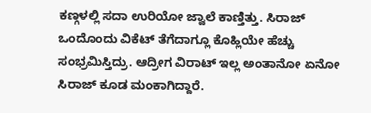ಕಣ್ಗಳಲ್ಲಿ ಸದಾ ಉರಿಯೋ ಜ್ವಾಲೆ ಕಾಣ್ತಿತ್ತು. ಸಿರಾಜ್ ಒಂದೊಂದು ವಿಕೆಟ್ ತೆಗೆದಾಗ್ಲೂ ಕೊಹ್ಲಿಯೇ ಹೆಚ್ಚು ಸಂಭ್ರಮಿಸ್ತಿದ್ರು. ಆದ್ರೀಗ ವಿರಾಟ್ ಇಲ್ಲ ಅಂತಾನೋ ಏನೋ ಸಿರಾಜ್ ಕೂಡ ಮಂಕಾಗಿದ್ದಾರೆ.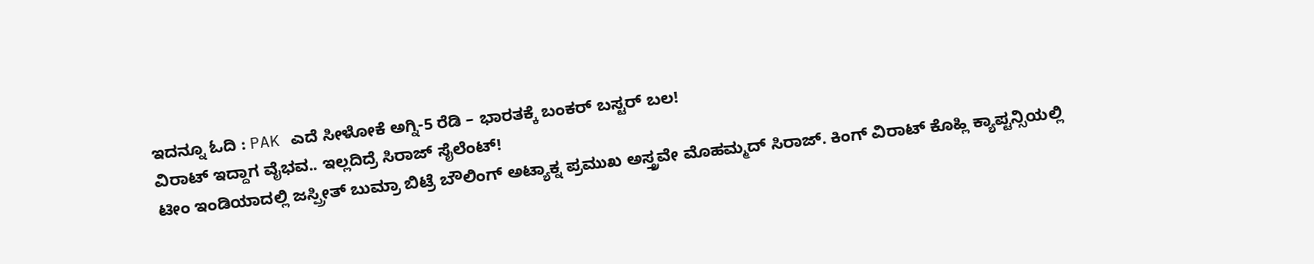ಇದನ್ನೂ ಓದಿ : PAK ಎದೆ ಸೀಳೋಕೆ ಅಗ್ನಿ-5 ರೆಡಿ – ಭಾರತಕ್ಕೆ ಬಂಕರ್ ಬಸ್ಟರ್ ಬಲ!
ವಿರಾಟ್ ಇದ್ದಾಗ ವೈಭವ.. ಇಲ್ಲದಿದ್ರೆ ಸಿರಾಜ್ ಸೈಲೆಂಟ್!
ಟೀಂ ಇಂಡಿಯಾದಲ್ಲಿ ಜಸ್ಪ್ರೀತ್ ಬುಮ್ರಾ ಬಿಟ್ರೆ ಬೌಲಿಂಗ್ ಅಟ್ಯಾಕ್ನ ಪ್ರಮುಖ ಅಸ್ತ್ರವೇ ಮೊಹಮ್ಮದ್ ಸಿರಾಜ್. ಕಿಂಗ್ ವಿರಾಟ್ ಕೊಹ್ಲಿ ಕ್ಯಾಪ್ಟನ್ಸಿಯಲ್ಲಿ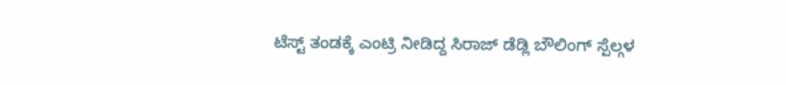ಟೆಸ್ಟ್ ತಂಡಕ್ಕೆ ಎಂಟ್ರಿ ನೀಡಿದ್ದ ಸಿರಾಜ್ ಡೆಡ್ಲಿ ಬೌಲಿಂಗ್ ಸ್ಪೆಲ್ಗಳ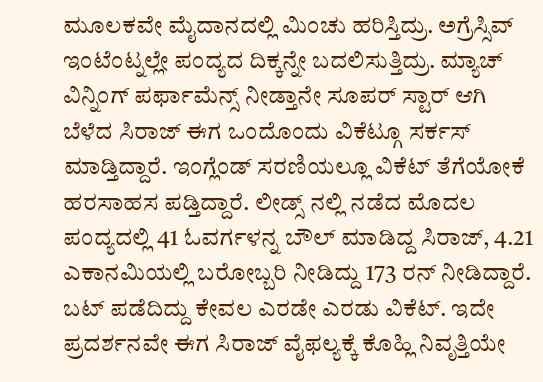ಮೂಲಕವೇ ಮೈದಾನದಲ್ಲಿ ಮಿಂಚು ಹರಿಸ್ತಿದ್ರು. ಅಗ್ರೆಸ್ಸಿವ್ ಇಂಟೆಂಟ್ನಲ್ಲೇ ಪಂದ್ಯದ ದಿಕ್ಕನ್ನೇ ಬದಲಿಸುತ್ತಿದ್ರು. ಮ್ಯಾಚ್ ವಿನ್ನಿಂಗ್ ಪರ್ಫಾಮೆನ್ಸ್ ನೀಡ್ತಾನೇ ಸೂಪರ್ ಸ್ಟಾರ್ ಆಗಿ ಬೆಳೆದ ಸಿರಾಜ್ ಈಗ ಒಂದೊಂದು ವಿಕೆಟ್ಗೂ ಸರ್ಕಸ್ ಮಾಡ್ತಿದ್ದಾರೆ. ಇಂಗ್ಲೆಂಡ್ ಸರಣಿಯಲ್ಲೂ ವಿಕೆಟ್ ತೆಗೆಯೋಕೆ ಹರಸಾಹಸ ಪಡ್ತಿದ್ದಾರೆ. ಲೀಡ್ಸ್ ನಲ್ಲಿ ನಡೆದ ಮೊದಲ ಪಂದ್ಯದಲ್ಲಿ 41 ಓವರ್ಗಳನ್ನ ಬೌಲ್ ಮಾಡಿದ್ದ ಸಿರಾಜ್, 4.21 ಎಕಾನಮಿಯಲ್ಲಿ ಬರೋಬ್ಬರಿ ನೀಡಿದ್ದು 173 ರನ್ ನೀಡಿದ್ದಾರೆ. ಬಟ್ ಪಡೆದಿದ್ದು ಕೇವಲ ಎರಡೇ ಎರಡು ವಿಕೆಟ್. ಇದೇ ಪ್ರದರ್ಶನವೇ ಈಗ ಸಿರಾಜ್ ವೈಫಲ್ಯಕ್ಕೆ ಕೊಹ್ಲಿ ನಿವೃತ್ತಿಯೇ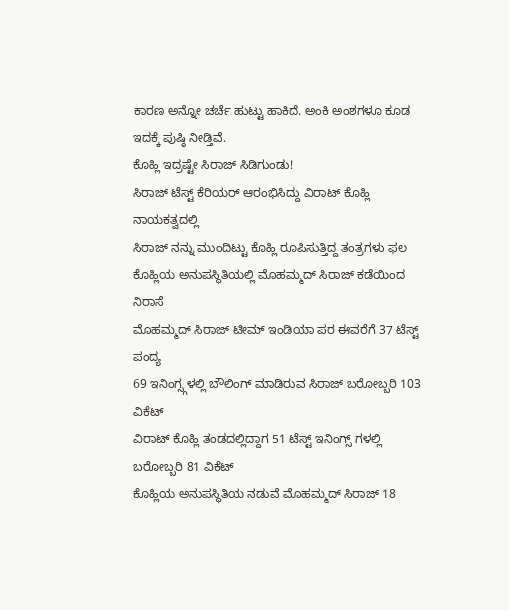ಕಾರಣ ಅನ್ನೋ ಚರ್ಚೆ ಹುಟ್ಟು ಹಾಕಿದೆ. ಅಂಕಿ ಅಂಶಗಳೂ ಕೂಡ ಇದಕ್ಕೆ ಪುಷ್ಠಿ ನೀಡ್ತಿವೆ.
ಕೊಹ್ಲಿ ಇದ್ರಷ್ಟೇ ಸಿರಾಜ್ ಸಿಡಿಗುಂಡು!
ಸಿರಾಜ್ ಟೆಸ್ಟ್ ಕೆರಿಯರ್ ಆರಂಭಿಸಿದ್ದು ವಿರಾಟ್ ಕೊಹ್ಲಿ ನಾಯಕತ್ವದಲ್ಲಿ
ಸಿರಾಜ್ ನನ್ನು ಮುಂದಿಟ್ಟು ಕೊಹ್ಲಿ ರೂಪಿಸುತ್ತಿದ್ದ ತಂತ್ರಗಳು ಫಲ
ಕೊಹ್ಲಿಯ ಅನುಪಸ್ಥಿತಿಯಲ್ಲಿ ಮೊಹಮ್ಮದ್ ಸಿರಾಜ್ ಕಡೆಯಿಂದ ನಿರಾಸೆ
ಮೊಹಮ್ಮದ್ ಸಿರಾಜ್ ಟೀಮ್ ಇಂಡಿಯಾ ಪರ ಈವರೆಗೆ 37 ಟೆಸ್ಟ್ ಪಂದ್ಯ
69 ಇನಿಂಗ್ಸ್ಗಳಲ್ಲಿ ಬೌಲಿಂಗ್ ಮಾಡಿರುವ ಸಿರಾಜ್ ಬರೋಬ್ಬರಿ 103 ವಿಕೆಟ್
ವಿರಾಟ್ ಕೊಹ್ಲಿ ತಂಡದಲ್ಲಿದ್ದಾಗ 51 ಟೆಸ್ಟ್ ಇನಿಂಗ್ಸ್ ಗಳಲ್ಲಿ ಬರೋಬ್ಬರಿ 81 ವಿಕೆಟ್
ಕೊಹ್ಲಿಯ ಅನುಪಸ್ಥಿತಿಯ ನಡುವೆ ಮೊಹಮ್ಮದ್ ಸಿರಾಜ್ 18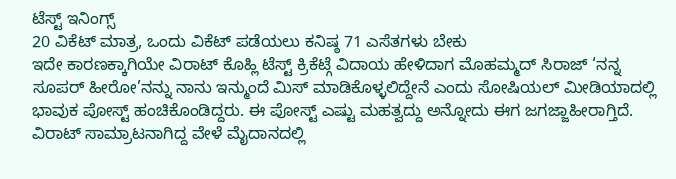ಟೆಸ್ಟ್ ಇನಿಂಗ್ಸ್
20 ವಿಕೆಟ್ ಮಾತ್ರ, ಒಂದು ವಿಕೆಟ್ ಪಡೆಯಲು ಕನಿಷ್ಠ 71 ಎಸೆತಗಳು ಬೇಕು
ಇದೇ ಕಾರಣಕ್ಕಾಗಿಯೇ ವಿರಾಟ್ ಕೊಹ್ಲಿ ಟೆಸ್ಟ್ ಕ್ರಿಕೆಟ್ಗೆ ವಿದಾಯ ಹೇಳಿದಾಗ ಮೊಹಮ್ಮದ್ ಸಿರಾಜ್ ‘ನನ್ನ ಸೂಪರ್ ಹೀರೋ’ನನ್ನು ನಾನು ಇನ್ಮುಂದೆ ಮಿಸ್ ಮಾಡಿಕೊಳ್ಳಲಿದ್ದೇನೆ ಎಂದು ಸೋಷಿಯಲ್ ಮೀಡಿಯಾದಲ್ಲಿ ಭಾವುಕ ಪೋಸ್ಟ್ ಹಂಚಿಕೊಂಡಿದ್ದರು. ಈ ಪೋಸ್ಟ್ ಎಷ್ಟು ಮಹತ್ವದ್ದು ಅನ್ನೋದು ಈಗ ಜಗಜ್ಜಾಹೀರಾಗ್ತಿದೆ. ವಿರಾಟ್ ಸಾಮ್ರಾಟನಾಗಿದ್ದ ವೇಳೆ ಮೈದಾನದಲ್ಲಿ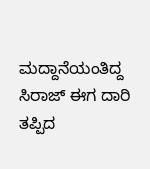ಮದ್ದಾನೆಯಂತಿದ್ದ ಸಿರಾಜ್ ಈಗ ದಾರಿ ತಪ್ಪಿದ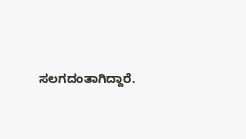ಸಲಗದಂತಾಗಿದ್ದಾರೆ.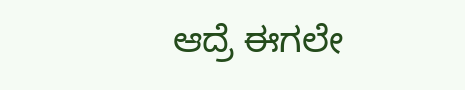ಆದ್ರೆ ಈಗಲೇ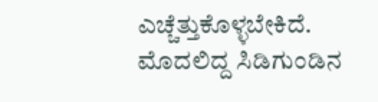ಎಚ್ಚೆತ್ತುಕೊಳ್ಳಬೇಕಿದೆ. ಮೊದಲಿದ್ದ ಸಿಡಿಗುಂಡಿನ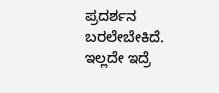ಪ್ರದರ್ಶನ ಬರಲೇಬೇಕಿದೆ. ಇಲ್ಲದೇ ಇದ್ರೆ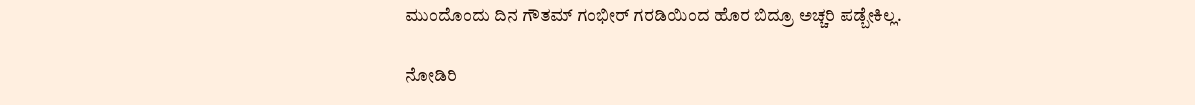ಮುಂದೊಂದು ದಿನ ಗೌತಮ್ ಗಂಭೀರ್ ಗರಡಿಯಿಂದ ಹೊರ ಬಿದ್ರೂ ಅಚ್ಚರಿ ಪಡ್ಬೇಕಿಲ್ಲ.

ನೋಡಿರಿ